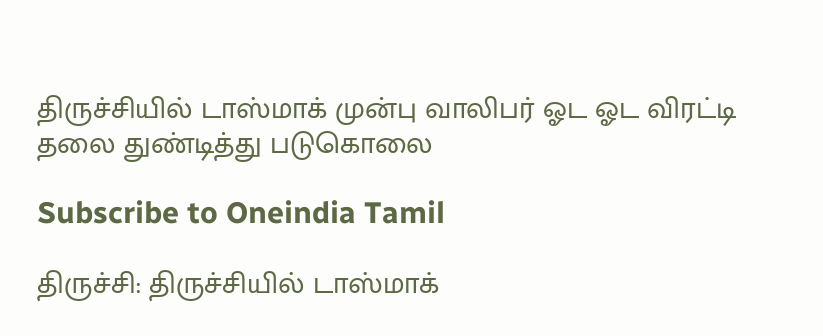திருச்சியில் டாஸ்மாக் முன்பு வாலிபர் ஓட ஓட விரட்டி தலை துண்டித்து படுகொலை

Subscribe to Oneindia Tamil

திருச்சி: திருச்சியில் டாஸ்மாக்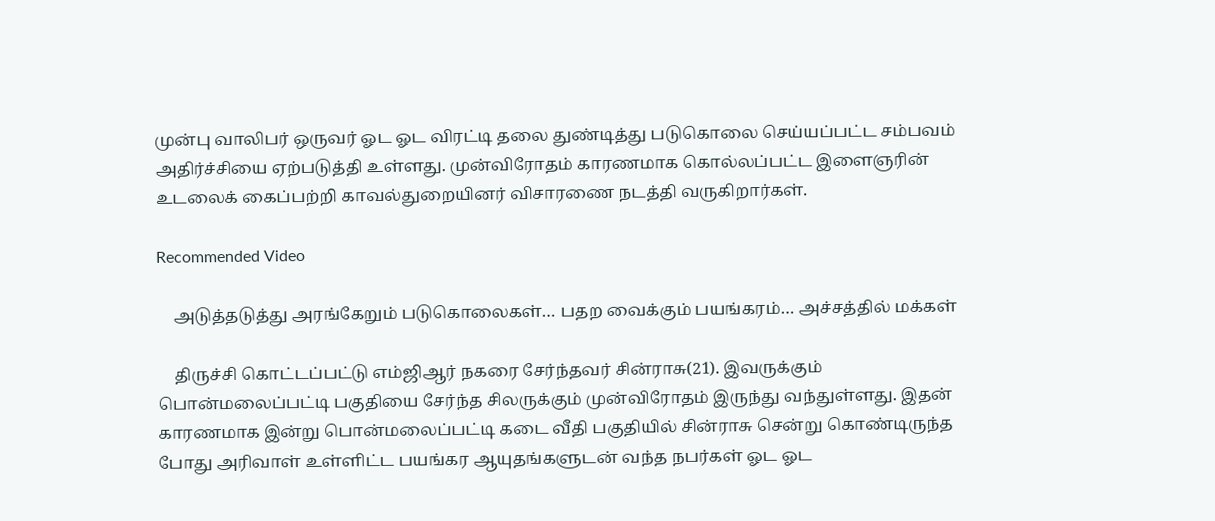முன்பு வாலிபர் ஒருவர் ஓட ஓட விரட்டி தலை துண்டித்து படுகொலை செய்யப்பட்ட சம்பவம் அதிர்ச்சியை ஏற்படுத்தி உள்ளது. முன்விரோதம் காரணமாக கொல்லப்பட்ட இளைஞரின் உடலைக் கைப்பற்றி காவல்துறையினர் விசாரணை நடத்தி வருகிறார்கள்.

Recommended Video

    அடுத்தடுத்து அரங்கேறும் படுகொலைகள்… பதற வைக்கும் பயங்கரம்… அச்சத்தில் மக்கள்

    திருச்சி கொட்டப்பட்டு எம்ஜிஆர் நகரை சேர்ந்தவர் சின்ராசு(21). இவருக்கும் பொன்மலைப்பட்டி பகுதியை சேர்ந்த சிலருக்கும் முன்விரோதம் இருந்து வந்துள்ளது. இதன் காரணமாக இன்று பொன்மலைப்பட்டி கடை வீதி பகுதியில் சின்ராசு சென்று கொண்டிருந்த போது அரிவாள் உள்ளிட்ட பயங்கர ஆயுதங்களுடன் வந்த நபர்கள் ஓட ஓட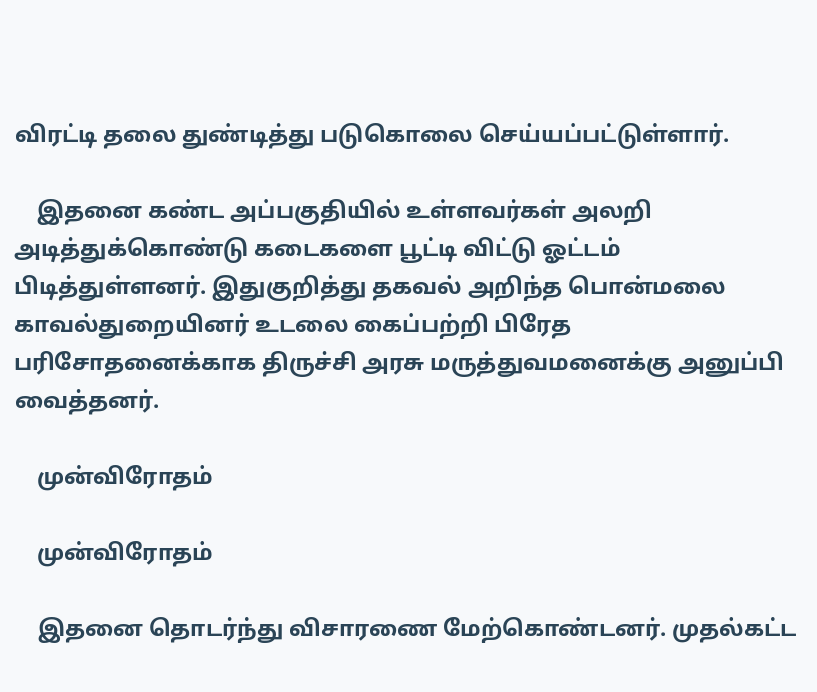விரட்டி தலை துண்டித்து படுகொலை செய்யப்பட்டுள்ளார்.

    இதனை கண்ட அப்பகுதியில் உள்ளவர்கள் அலறி அடித்துக்கொண்டு கடைகளை பூட்டி விட்டு ஓட்டம் பிடித்துள்ளனர். இதுகுறித்து தகவல் அறிந்த பொன்மலை காவல்துறையினர் உடலை கைப்பற்றி பிரேத பரிசோதனைக்காக திருச்சி அரசு மருத்துவமனைக்கு அனுப்பி வைத்தனர்.

    முன்விரோதம்

    முன்விரோதம்

    இதனை தொடர்ந்து விசாரணை மேற்கொண்டனர். முதல்கட்ட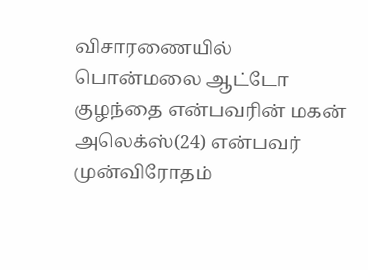விசாரணையில் பொன்மலை ஆட்டோ குழந்தை என்பவரின் மகன் அலெக்ஸ்(24) என்பவர் முன்விரோதம்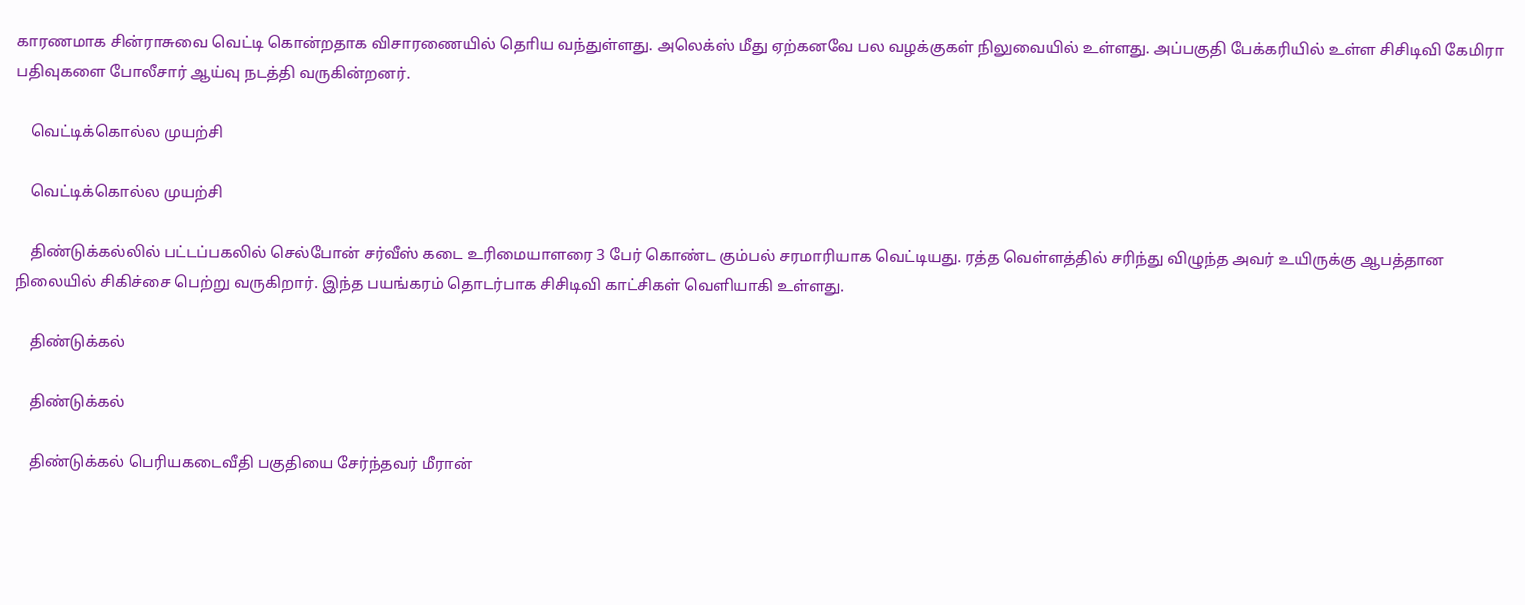காரணமாக சின்ராசுவை வெட்டி கொன்றதாக விசாரணையில் தொிய வந்துள்ளது. அலெக்ஸ் மீது ஏற்கனவே பல வழக்குகள் நிலுவையில் உள்ளது. அப்பகுதி பேக்கரியில் உள்ள சிசிடிவி கேமிரா பதிவுகளை போலீசார் ஆய்வு நடத்தி வருகின்றனர்.

    வெட்டிக்கொல்ல முயற்சி

    வெட்டிக்கொல்ல முயற்சி

    திண்டுக்கல்லில் பட்டப்பகலில் செல்போன் சர்வீஸ் கடை உரிமையாளரை 3 பேர் கொண்ட கும்பல் சரமாரியாக வெட்டியது. ரத்த வெள்ளத்தில் சரிந்து விழுந்த அவர் உயிருக்கு ஆபத்தான நிலையில் சிகிச்சை பெற்று வருகிறார். இந்த பயங்கரம் தொடர்பாக சிசிடிவி காட்சிகள் வெளியாகி உள்ளது.

    திண்டுக்கல்

    திண்டுக்கல்

    திண்டுக்கல் பெரியகடைவீதி பகுதியை சேர்ந்தவர் மீரான்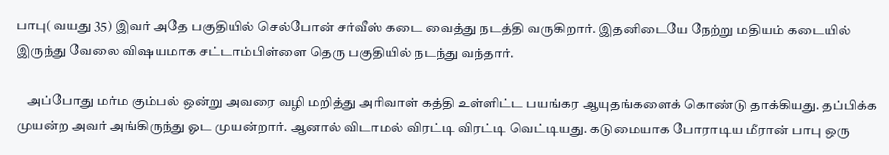பாபு( வயது 35) இவர் அதே பகுதியில் செல்போன் சர்வீஸ் கடை வைத்து நடத்தி வருகிறார். இதனிடையே நேற்று மதியம் கடையில் இருந்து வேலை விஷயமாக சட்டாம்பிள்ளை தெரு பகுதியில் நடந்து வந்தார்.

    அப்போது மர்ம கும்பல் ஒன்று அவரை வழி மறித்து அரிவாள் கத்தி உள்ளிட்ட பயங்கர ஆயுதங்களைக் கொண்டு தாக்கியது. தப்பிக்க முயன்ற அவர் அங்கிருந்து ஓட முயன்றார். ஆனால் விடாமல் விரட்டி விரட்டி வெட்டியது. கடுமையாக போராடிய மீரான் பாபு ஒரு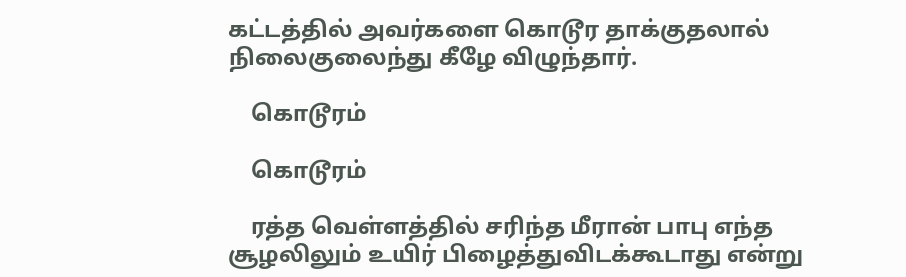கட்டத்தில் அவர்களை கொடூர தாக்குதலால் நிலைகுலைந்து கீழே விழுந்தார்.

    கொடூரம்

    கொடூரம்

    ரத்த வெள்ளத்தில் சரிந்த மீரான் பாபு எந்த சூழலிலும் உயிர் பிழைத்துவிடக்கூடாது என்று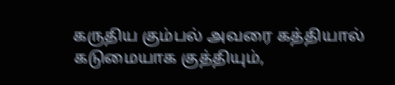கருதிய கும்பல் அவரை கத்தியால் கடுமையாக குத்தியும்,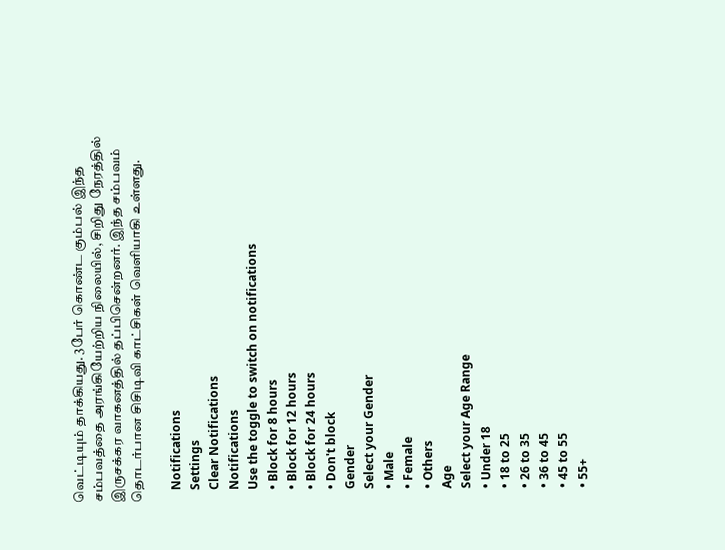வெட்டியும் தாக்கியது. 3பேர் கொண்ட கும்பல் இந்த சம்பவத்தை அரங்கியேற்றிய நிலையில், சிறிது நேரத்தில் இருசக்கர வாகனத்தில் தப்பிசென்றனர். இந்த சம்பவம் தொடர்பான சிசிடிவி காட்சிகள் வெளியாகி உள்ளது.

    Notifications
    Settings
    Clear Notifications
    Notifications
    Use the toggle to switch on notifications
    • Block for 8 hours
    • Block for 12 hours
    • Block for 24 hours
    • Don't block
    Gender
    Select your Gender
    • Male
    • Female
    • Others
    Age
    Select your Age Range
    • Under 18
    • 18 to 25
    • 26 to 35
    • 36 to 45
    • 45 to 55
    • 55+